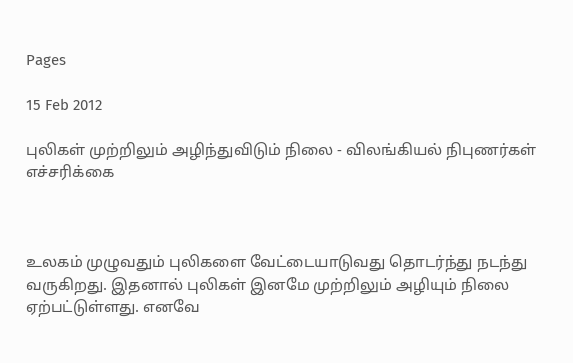Pages

15 Feb 2012

புலிகள் முற்றிலும் அழிந்துவிடும் நிலை - விலங்கியல் நிபுணர்கள் எச்சரிக்கை



உலகம் முழுவதும் புலிகளை வேட்டையாடுவது தொடர்ந்து நடந்து வருகிறது. இதனால் புலிகள் இனமே முற்றிலும் அழியும் நிலை ஏற்பட்டுள்ளது. எனவே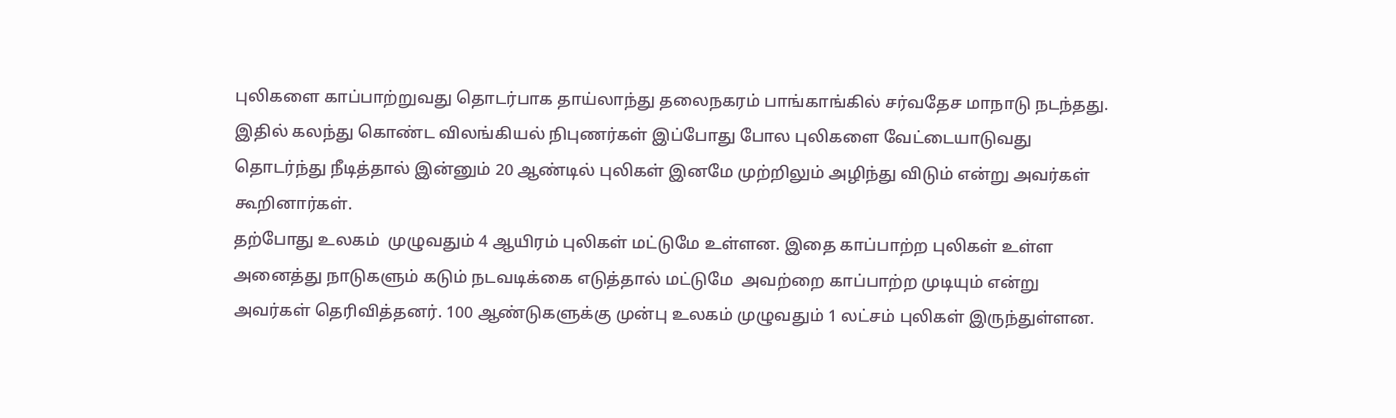புலிகளை காப்பாற்றுவது தொடர்பாக தாய்லாந்து தலைநகரம் பாங்காங்கில் சர்வதேச மாநாடு நடந்தது. இதில் கலந்து கொண்ட விலங்கியல் நிபுணர்கள் இப்போது போல புலிகளை வேட்டையாடுவது தொடர்ந்து நீடித்தால் இன்னும் 20 ஆண்டில் புலிகள் இனமே முற்றிலும் அழிந்து விடும் என்று அவர்கள் கூறினார்கள்.
தற்போது உலகம்  முழுவதும் 4 ஆயிரம் புலிகள் மட்டுமே உள்ளன. இதை காப்பாற்ற புலிகள் உள்ள அனைத்து நாடுகளும் கடும் நடவடிக்கை எடுத்தால் மட்டுமே  அவற்றை காப்பாற்ற முடியும் என்று அவர்கள் தெரிவித்தனர். 100 ஆண்டுகளுக்கு முன்பு உலகம் முழுவதும் 1 லட்சம் புலிகள் இருந்துள்ளன.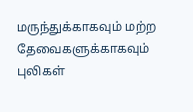மருந்துக்காகவும் மற்ற தேவைகளுக்காகவும் புலிகள்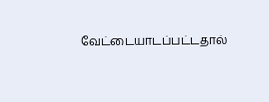வேட்டையாடப்பட்டதால்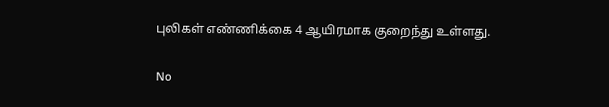புலிகள் எண்ணிக்கை 4 ஆயிரமாக குறைந்து உள்ளது.

No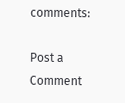comments:

Post a Comment